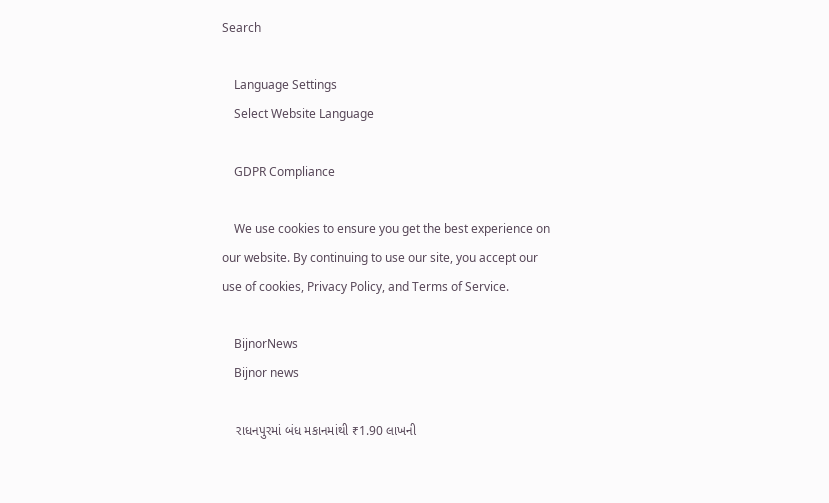Search

    Language Settings
    Select Website Language

    GDPR Compliance

    We use cookies to ensure you get the best experience on our website. By continuing to use our site, you accept our use of cookies, Privacy Policy, and Terms of Service.

    BijnorNews
    Bijnor news

    રાધનપુરમાં બંધ મકાનમાંથી ₹1.90 લાખની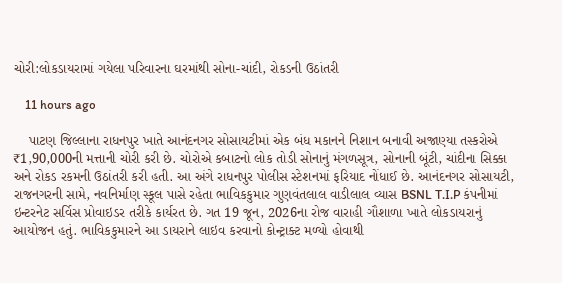ચોરી:લોકડાયરામાં ગયેલા પરિવારના ઘરમાંથી સોના-ચાંદી, રોકડની ઉઠાંતરી

    11 hours ago

    પાટણ જિલ્લાના રાધનપુર ખાતે આનંદનગર સોસાયટીમાં એક બંધ મકાનને નિશાન બનાવી અજાણ્યા તસ્કરોએ ₹1,90,000ની મત્તાની ચોરી કરી છે. ચોરોએ કબાટનો લોક તોડી સોનાનું મંગળસૂત્ર, સોનાની બૂંટી, ચાંદીના સિક્કા અને રોકડ રકમની ઉઠાંતરી કરી હતી. આ અંગે રાધનપુર પોલીસ સ્ટેશનમાં ફરિયાદ નોંધાઈ છે. આનંદનગર સોસાયટી, રાજનગરની સામે, નવનિર્માણ સ્કૂલ પાસે રહેતા ભાવિકકુમાર ગુણવંતલાલ વાડીલાલ વ્યાસ BSNL T.I.P કંપનીમાં ઇન્ટરનેટ સર્વિસ પ્રોવાઇડર તરીકે કાર્યરત છે. ગત 19 જૂન, 2026ના રોજ વારાહી ગૌશાળા ખાતે લોકડાયરાનું આયોજન હતું. ભાવિકકુમારને આ ડાયરાને લાઇવ કરવાનો કોન્ટ્રાક્ટ મળ્યો હોવાથી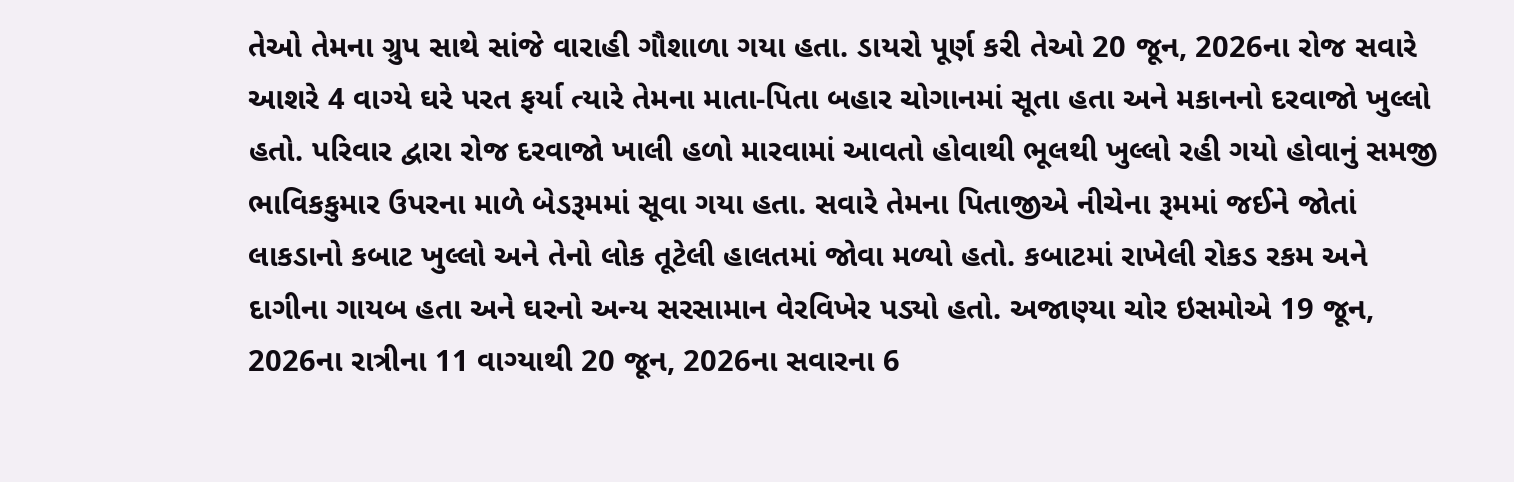તેઓ તેમના ગ્રુપ સાથે સાંજે વારાહી ગૌશાળા ગયા હતા. ડાયરો પૂર્ણ કરી તેઓ 20 જૂન, 2026ના રોજ સવારે આશરે 4 વાગ્યે ઘરે પરત ફર્યા ત્યારે તેમના માતા-પિતા બહાર ચોગાનમાં સૂતા હતા અને મકાનનો દરવાજો ખુલ્લો હતો. પરિવાર દ્વારા રોજ દરવાજો ખાલી હળો મારવામાં આવતો હોવાથી ભૂલથી ખુલ્લો રહી ગયો હોવાનું સમજી ભાવિકકુમાર ઉપરના માળે બેડરૂમમાં સૂવા ગયા હતા. સવારે તેમના પિતાજીએ નીચેના રૂમમાં જઈને જોતાં લાકડાનો કબાટ ખુલ્લો અને તેનો લોક તૂટેલી હાલતમાં જોવા મળ્યો હતો. કબાટમાં રાખેલી રોકડ રકમ અને દાગીના ગાયબ હતા અને ઘરનો અન્ય સરસામાન વેરવિખેર પડ્યો હતો. અજાણ્યા ચોર ઇસમોએ 19 જૂન, 2026ના રાત્રીના 11 વાગ્યાથી 20 જૂન, 2026ના સવારના 6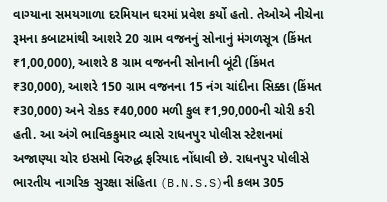વાગ્યાના સમયગાળા દરમિયાન ઘરમાં પ્રવેશ કર્યો હતો. તેઓએ નીચેના રૂમના કબાટમાંથી આશરે 20 ગ્રામ વજનનું સોનાનું મંગળસૂત્ર (કિંમત ₹1,00,000), આશરે 8 ગ્રામ વજનની સોનાની બૂંટી (કિંમત ₹30,000), આશરે 150 ગ્રામ વજનના 15 નંગ ચાંદીના સિક્કા (કિંમત ₹30,000) અને રોકડ ₹40,000 મળી કુલ ₹1,90,000ની ચોરી કરી હતી. આ અંગે ભાવિકકુમાર વ્યાસે રાધનપુર પોલીસ સ્ટેશનમાં અજાણ્યા ચોર ઇસમો વિરુદ્ધ ફરિયાદ નોંધાવી છે. રાધનપુર પોલીસે ભારતીય નાગરિક સુરક્ષા સંહિતા (B.N.S.S)ની કલમ 305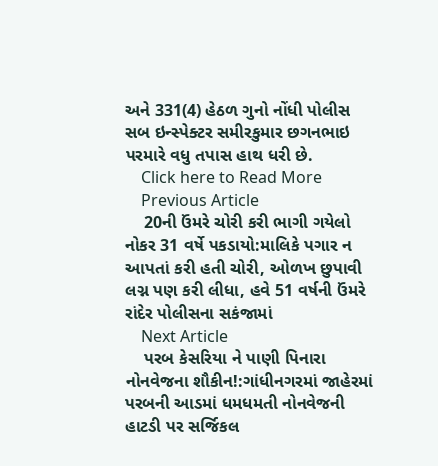અને 331(4) હેઠળ ગુનો નોંધી પોલીસ સબ ઇન્સ્પેક્ટર સમીરકુમાર છગનભાઇ પરમારે વધુ તપાસ હાથ ધરી છે.
    Click here to Read More
    Previous Article
    20ની ઉંમરે ચોરી કરી ભાગી ગયેલો નોકર 31 વર્ષે પકડાયો:માલિકે પગાર ન આપતાં કરી હતી ચોરી, ઓળખ છુપાવી લગ્ન પણ કરી લીધા, હવે 51 વર્ષની ઉંમરે રાંદેર પોલીસના સકંજામાં
    Next Article
    પરબ કેસરિયા ને પાણી પિનારા નોનવેજના શૌકીન!:ગાંધીનગરમાં જાહેરમાં પરબની આડમાં ધમધમતી નોનવેજની હાટડી પર સર્જિકલ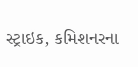સ્ટ્રાઇક, કમિશનરના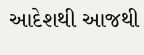આદેશથી આજથી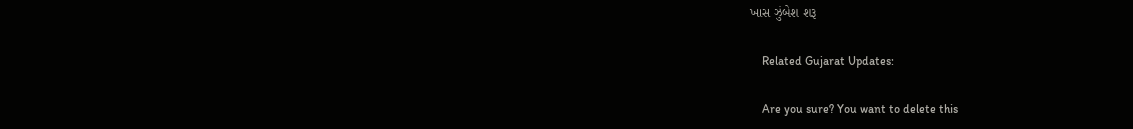ખાસ ઝુંબેશ શરૂ

    Related Gujarat Updates:

    Are you sure? You want to delete this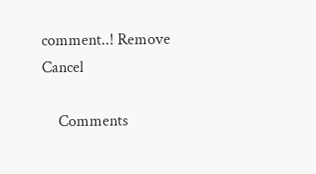comment..! Remove Cancel

    Comments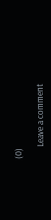(0)

      Leave a comment